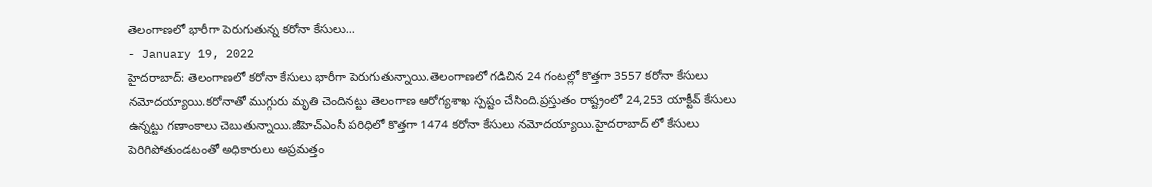తెలంగాణలో భారీగా పెరుగుతున్న కరోనా కేసులు...
- January 19, 2022
హైదరాబాద్: తెలంగాణలో కరోనా కేసులు భారీగా పెరుగుతున్నాయి.తెలంగాణలో గడిచిన 24 గంటల్లో కొత్తగా 3557 కరోనా కేసులు నమోదయ్యాయి.కరోనాతో ముగ్గురు మృతి చెందినట్టు తెలంగాణ ఆరోగ్యశాఖ స్పష్టం చేసింది.ప్రస్తుతం రాష్ట్రంలో 24,253 యాక్టీవ్ కేసులు ఉన్నట్టు గణాంకాలు చెబుతున్నాయి.జీహెచ్ఎంసీ పరిధిలో కొత్తగా 1474 కరోనా కేసులు నమోదయ్యాయి.హైదరాబాద్ లో కేసులు పెరిగిపోతుండటంతో అధికారులు అప్రమత్తం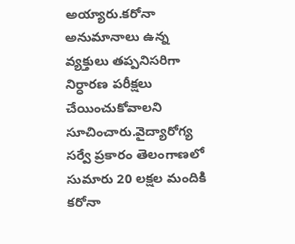అయ్యారు.కరోనా అనుమానాలు ఉన్న వ్యక్తులు తప్పనిసరిగా నిర్ధారణ పరీక్షలు చేయించుకోవాలని సూచించారు.వైద్యారోగ్య సర్వే ప్రకారం తెలంగాణలో సుమారు 20 లక్షల మందికి కరోనా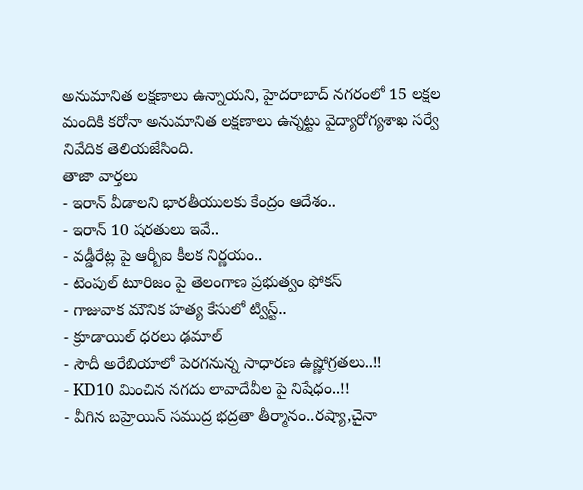అనుమానిత లక్షణాలు ఉన్నాయని, హైదరాబాద్ నగరంలో 15 లక్షల మందికి కరోనా అనుమానిత లక్షణాలు ఉన్నట్టు వైద్యారోగ్యశాఖ సర్వే నివేదిక తెలియజేసింది.
తాజా వార్తలు
- ఇరాన్ వీడాలని భారతీయులకు కేంద్రం ఆదేశం..
- ఇరాన్ 10 షరతులు ఇవే..
- వడ్డీరేట్ల పై ఆర్బీఐ కీలక నిర్ణయం..
- టెంపుల్ టూరిజం పై తెలంగాణ ప్రభుత్వం ఫోకస్
- గాజువాక మౌనిక హత్య కేసులో ట్విస్ట్..
- క్రూడాయిల్ ధరలు ఢమాల్
- సౌదీ అరేబియాలో పెరగనున్న సాధారణ ఉష్ణోగ్రతలు..!!
- KD10 మించిన నగదు లావాదేవీల పై నిషేధం..!!
- వీగిన బహ్రెయిన్ సముద్ర భద్రతా తీర్మానం..రష్యా,చైనా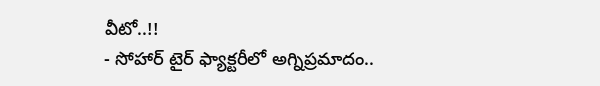వీటో..!!
- సోహార్ టైర్ ఫ్యాక్టరీలో అగ్నిప్రమాదం..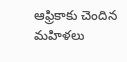ఆఫ్రికాకు చెందిన మహిళలు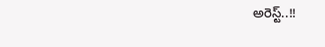అరెస్ట్..!!